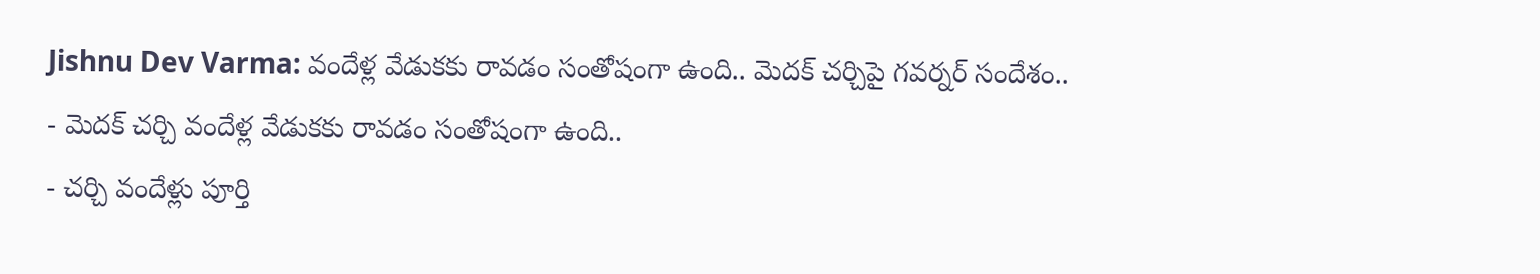Jishnu Dev Varma: వందేళ్ల వేడుకకు రావడం సంతోషంగా ఉంది.. మెదక్ చర్చిపై గవర్నర్ సందేశం..
- మెదక్ చర్చి వందేళ్ల వేడుకకు రావడం సంతోషంగా ఉంది..
- చర్చి వందేళ్లు పూర్తి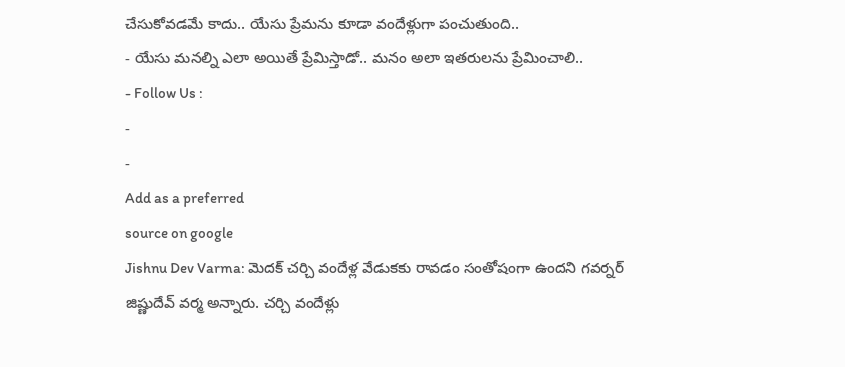చేసుకోవడమే కాదు.. యేసు ప్రేమను కూడా వందేళ్లుగా పంచుతుంది..
- యేసు మనల్ని ఎలా అయితే ప్రేమిస్తాడో.. మనం అలా ఇతరులను ప్రేమించాలి..
- Follow Us :
-
-
Add as a preferred
source on google
Jishnu Dev Varma: మెదక్ చర్చి వందేళ్ల వేడుకకు రావడం సంతోషంగా ఉందని గవర్నర్ జిష్ణుదేవ్ వర్మ అన్నారు. చర్చి వందేళ్లు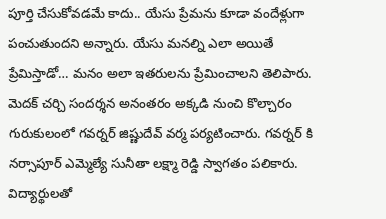పూర్తి చేసుకోవడమే కాదు.. యేసు ప్రేమను కూడా వందేళ్లుగా పంచుతుందని అన్నారు. యేసు మనల్ని ఎలా అయితే ప్రేమిస్తాడో… మనం అలా ఇతరులను ప్రేమించాలని తెలిపారు. మెదక్ చర్చి సందర్శన అనంతరం అక్కడి నుంచి కొల్చారం గురుకులంలో గవర్నర్ జిష్ణుదేవ్ వర్మ పర్యటించారు. గవర్నర్ కి నర్సాపూర్ ఎమ్మెల్యే సునీతా లక్ష్మా రెడ్డి స్వాగతం పలికారు. విద్యార్థులతో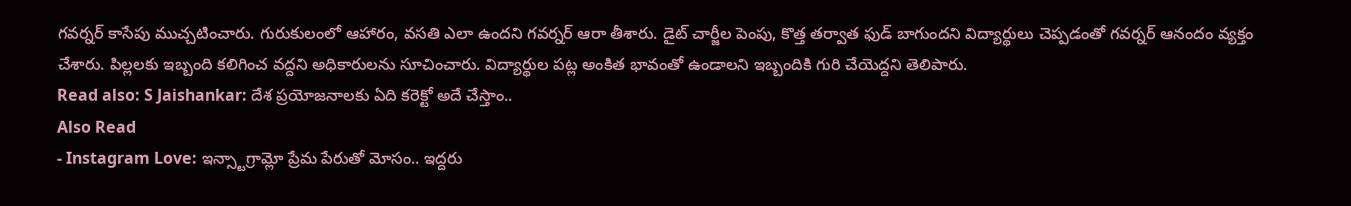గవర్నర్ కాసేపు ముచ్చటించారు. గురుకులంలో ఆహారం, వసతి ఎలా ఉందని గవర్నర్ ఆరా తీశారు. డైట్ చార్జీల పెంపు, కొత్త తర్వాత ఫుడ్ బాగుందని విద్యార్థులు చెప్పడంతో గవర్నర్ ఆనందం వ్యక్తం చేశారు. పిల్లలకు ఇబ్బంది కలిగించ వద్దని అధికారులను సూచించారు. విద్యార్థుల పట్ల అంకిత భావంతో ఉండాలని ఇబ్బందికి గురి చేయెద్దని తెలిపారు.
Read also: S Jaishankar: దేశ ప్రయోజనాలకు ఏది కరెక్టో అదే చేస్తాం..
Also Read
- Instagram Love: ఇన్స్టాగ్రామ్లో ప్రేమ పేరుతో మోసం.. ఇద్దరు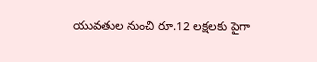యువతుల నుంచి రూ.12 లక్షలకు పైగా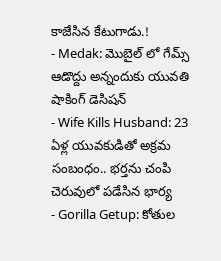కాజేసిన కేటుగాడు.!
- Medak: మొబైల్ లో గేమ్స్ ఆడొద్దు అన్నందుకు యువతి షాకింగ్ డెసిషన్
- Wife Kills Husband: 23 ఏళ్ల యువకుడితో అక్రమ సంబంధం.. భర్తను చంపి చెరువులో పడేసిన భార్య
- Gorilla Getup: కోతుల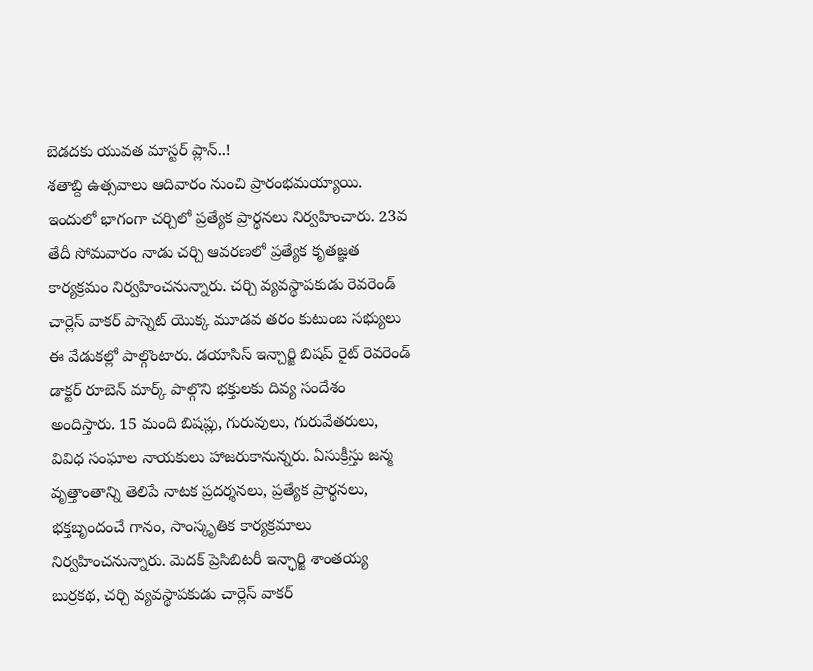బెడదకు యువత మాస్టర్ ప్లాన్..!
శతాబ్ది ఉత్సవాలు ఆదివారం నుంచి ప్రారంభమయ్యాయి. ఇందులో భాగంగా చర్చిలో ప్రత్యేక ప్రార్థనలు నిర్వహించారు. 23వ తేదీ సోమవారం నాడు చర్చి ఆవరణలో ప్రత్యేక కృతజ్ఞత కార్యక్రమం నిర్వహించనున్నారు. చర్చి వ్యవస్థాపకుడు రెవరెండ్ చార్లెస్ వాకర్ పాస్నెట్ యొక్క మూడవ తరం కుటుంబ సభ్యులు ఈ వేడుకల్లో పాల్గొంటారు. డయాసిస్ ఇన్చార్జి బిషప్ రైట్ రెవరెండ్ డాక్టర్ రూబెన్ మార్క్ పాల్గొని భక్తులకు దివ్య సందేశం అందిస్తారు. 15 మంది బిషప్లు, గురువులు, గురువేతరులు, వివిధ సంఘాల నాయకులు హాజరుకానున్నరు. ఏసుక్రీస్తు జన్మ వృత్తాంతాన్ని తెలిపే నాటక ప్రదర్శనలు, ప్రత్యేక ప్రార్థనలు, భక్తబృందంచే గానం, సాంస్కృతిక కార్యక్రమాలు నిర్వహించనున్నారు. మెదక్ ప్రెసిబిటరీ ఇన్ఛార్జి శాంతయ్య బుర్రకథ, చర్చి వ్యవస్థాపకుడు చార్లెస్ వాకర్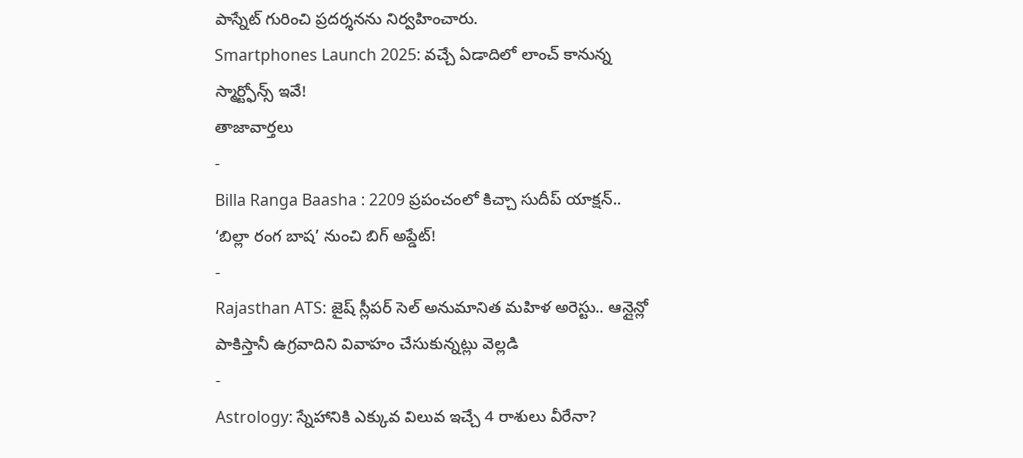పాస్నేట్ గురించి ప్రదర్శనను నిర్వహించారు.
Smartphones Launch 2025: వచ్చే ఏడాదిలో లాంచ్ కానున్న స్మార్ట్ఫోన్స్ ఇవే!
తాజావార్తలు
-
Billa Ranga Baasha : 2209 ప్రపంచంలో కిచ్చా సుదీప్ యాక్షన్.. ‘బిల్లా రంగ బాష’ నుంచి బిగ్ అప్డేట్!
-
Rajasthan ATS: జైష్ స్లీపర్ సెల్ అనుమానిత మహిళ అరెస్టు.. ఆన్లైన్లో పాకిస్తానీ ఉగ్రవాదిని వివాహం చేసుకున్నట్లు వెల్లడి
-
Astrology: స్నేహానికి ఎక్కువ విలువ ఇచ్చే 4 రాశులు వీరేనా?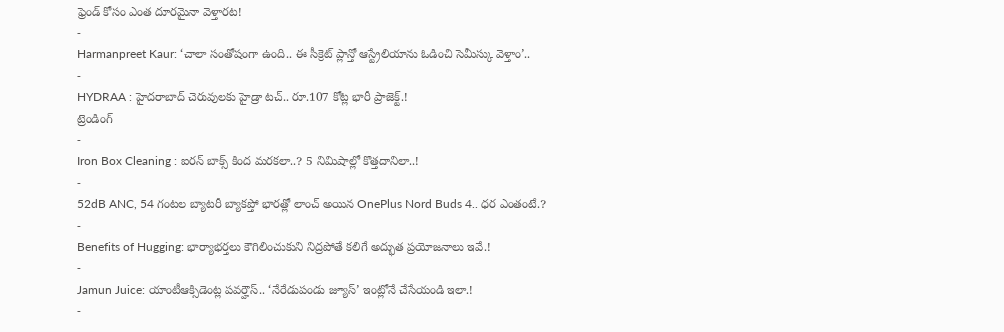ఫ్రెండ్ కోసం ఎంత దూరమైనా వెళ్తారట!
-
Harmanpreet Kaur: ‘చాలా సంతోషంగా ఉంది.. ఈ సీక్రెట్ ప్లాన్తో ఆస్ట్రేలియాను ఓడించి సెమీస్కు వెళ్తాం’..
-
HYDRAA : హైదరాబాద్ చెరువులకు హైడ్రా టచ్.. రూ.107 కోట్ల భారీ ప్రాజెక్ట్.!
ట్రెండింగ్
-
Iron Box Cleaning : ఐరన్ బాక్స్ కింద మరకలా..? 5 నిమిషాల్లో కొత్తదానిలా..!
-
52dB ANC, 54 గంటల బ్యాటరీ బ్యాకప్తో భారత్లో లాంచ్ అయిన OnePlus Nord Buds 4.. ధర ఎంతంటే.?
-
Benefits of Hugging: భార్యాభర్తలు కౌగిలించుకుని నిద్రపోతే కలిగే అద్భుత ప్రయోజనాలు ఇవే.!
-
Jamun Juice: యాంటీఆక్సిడెంట్ల పవర్హౌస్.. ‘నేరేడుపండు జ్యూస్’ ఇంట్లోనే చేసేయండి ఇలా.!
-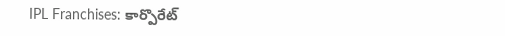IPL Franchises: కార్పొరేట్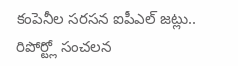కంపెనీల సరసన ఐపీఎల్ జట్లు.. రిపోర్ట్లో సంచలన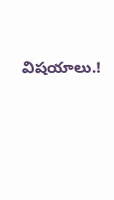విషయాలు.!